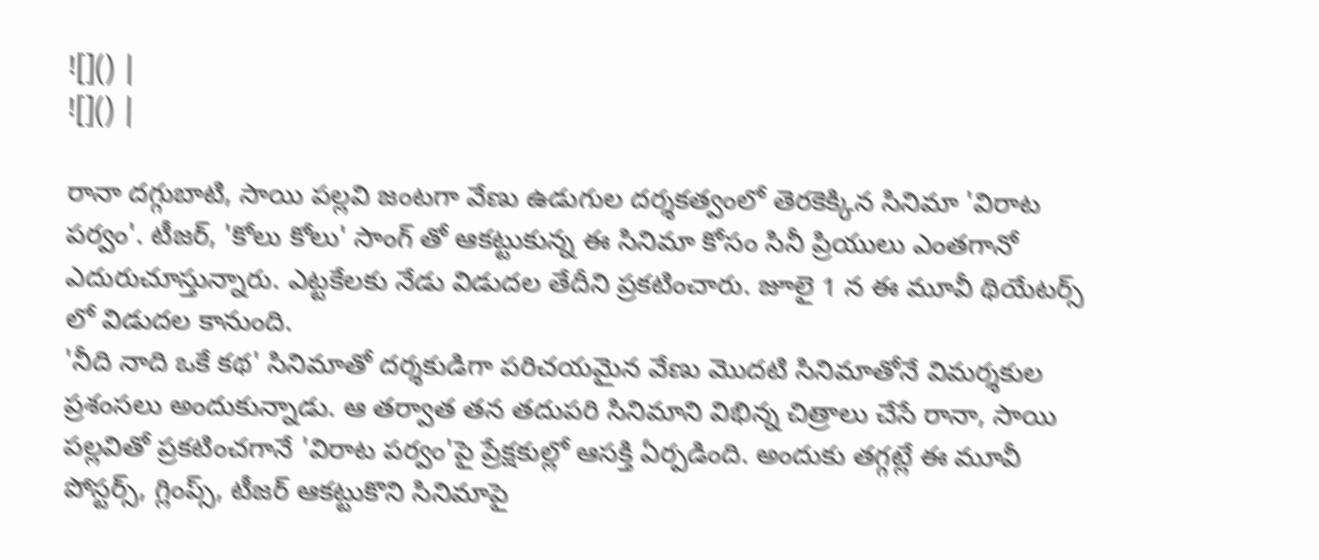![]() |
![]() |

రానా దగ్గుబాటి, సాయి పల్లవి జంటగా వేణు ఉడుగుల దర్శకత్వంలో తెరకెక్కిన సినిమా 'విరాట పర్వం'. టీజర్, 'కోలు కోలు' సాంగ్ తో ఆకట్టుకున్న ఈ సినిమా కోసం సినీ ప్రియులు ఎంతగానో ఎదురుచూస్తున్నారు. ఎట్టకేలకు నేడు విడుదల తేదీని ప్రకటించారు. జూలై 1 న ఈ మూవీ థియేటర్స్ లో విడుదల కానుంది.
'నీది నాది ఒకే కథ' సినిమాతో దర్శకుడిగా పరిచయమైన వేణు మొదటి సినిమాతోనే విమర్శకుల ప్రశంసలు అందుకున్నాడు. ఆ తర్వాత తన తదుపరి సినిమాని విభిన్న చిత్రాలు చేసే రానా, సాయి పల్లవితో ప్రకటించగానే 'విరాట పర్వం'పై ప్రేక్షకుల్లో ఆసక్తి ఏర్పడింది. అందుకు తగ్గట్లే ఈ మూవీ పోస్టర్స్, గ్లింప్స్, టీజర్ ఆకట్టుకొని సినిమాపై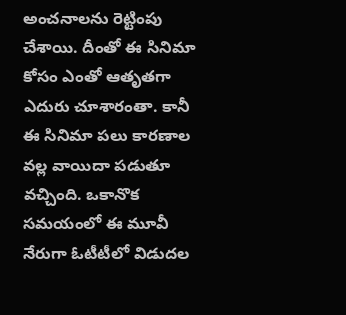అంచనాలను రెట్టింపు చేశాయి. దీంతో ఈ సినిమా కోసం ఎంతో ఆతృతగా ఎదురు చూశారంతా. కానీ ఈ సినిమా పలు కారణాల వల్ల వాయిదా పడుతూ వచ్చింది. ఒకానొక సమయంలో ఈ మూవీ నేరుగా ఓటీటీలో విడుదల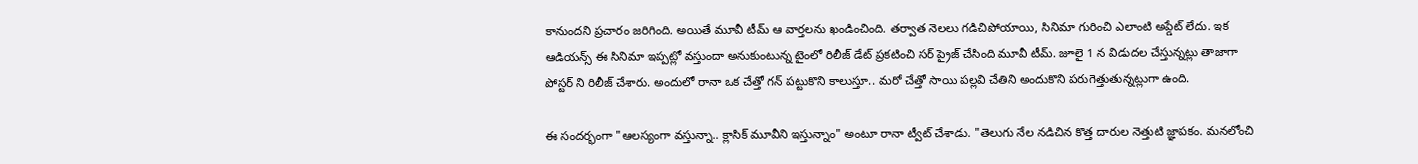కానుందని ప్రచారం జరిగింది. అయితే మూవీ టీమ్ ఆ వార్తలను ఖండించింది. తర్వాత నెలలు గడిచిపోయాయి, సినిమా గురించి ఎలాంటి అప్డేట్ లేదు. ఇక ఆడియన్స్ ఈ సినిమా ఇప్పట్లో వస్తుందా అనుకుంటున్న టైంలో రిలీజ్ డేట్ ప్రకటించి సర్ ప్రైజ్ చేసింది మూవీ టీమ్. జూలై 1 న విడుదల చేస్తున్నట్లు తాజాగా పోస్టర్ ని రిలీజ్ చేశారు. అందులో రానా ఒక చేత్తో గన్ పట్టుకొని కాలుస్తూ.. మరో చేత్తో సాయి పల్లవి చేతిని అందుకొని పరుగెత్తుతున్నట్లుగా ఉంది.

ఈ సందర్భంగా "ఆలస్యంగా వస్తున్నా.. క్లాసిక్ మూవీని ఇస్తున్నాం" అంటూ రానా ట్వీట్ చేశాడు. "తెలుగు నేల నడిచిన కొత్త దారుల నెత్తుటి జ్ఞాపకం. మనలోంచి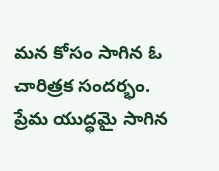మన కోసం సాగిన ఓ చారిత్రక సందర్భం. ప్రేమ యుద్ధమై సాగిన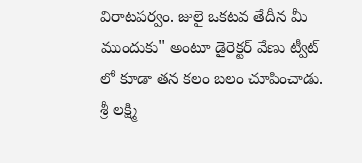విరాటపర్వం. జులై ఒకటవ తేదీన మీ ముందుకు" అంటూ డైరెక్టర్ వేణు ట్వీట్ లో కూడా తన కలం బలం చూపించాడు.
శ్రీ లక్ష్మి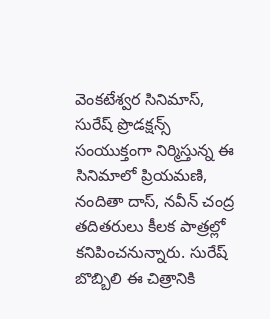వెంకటేశ్వర సినిమాస్, సురేష్ ప్రొడక్షన్స్ సంయుక్తంగా నిర్మిస్తున్న ఈ సినిమాలో ప్రియమణి, నందితా దాస్, నవీన్ చంద్ర తదితరులు కీలక పాత్రల్లో కనిపించనున్నారు. సురేష్ బొబ్బిలి ఈ చిత్రానికి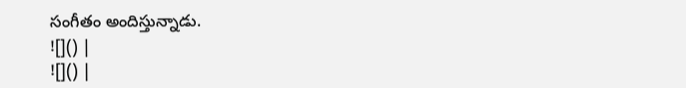సంగీతం అందిస్తున్నాడు.
![]() |
![]() |